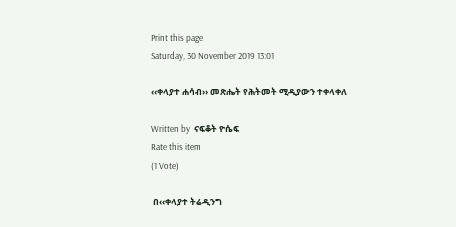Print this page
Saturday, 30 November 2019 13:01

‹‹ቀላያተ ሐሳብ›› መጽሔት የሕትመት ሚዲያውን ተቀላቀለ

Written by  ናፍቆት ዮሴፍ
Rate this item
(1 Vote)

 በ‹‹ቀላያተ ትሬዲንግ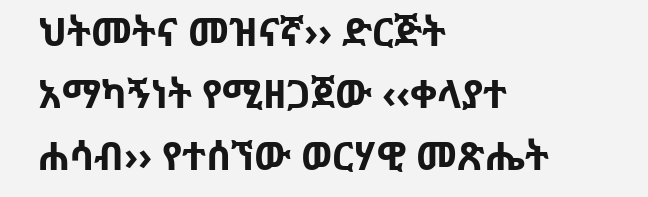ህትመትና መዝናኛ›› ድርጅት አማካኝነት የሚዘጋጀው ‹‹ቀላያተ ሐሳብ›› የተሰኘው ወርሃዊ መጽሔት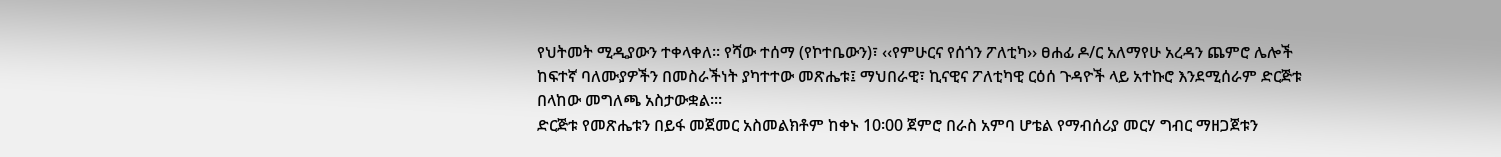የህትመት ሚዲያውን ተቀላቀለ፡፡ የሻው ተሰማ (የኮተቤውን)፣ ‹‹የምሁርና የሰጎን ፖለቲካ›› ፀሐፊ ዶ/ር አለማየሁ አረዳን ጨምሮ ሌሎች ከፍተኛ ባለሙያዎችን በመስራችነት ያካተተው መጽሔቱ፤ ማህበራዊ፣ ኪናዊና ፖለቲካዊ ርዕሰ ጉዳዮች ላይ አተኩሮ እንደሚሰራም ድርጅቱ በላከው መግለጫ አስታውቋል፡።
ድርጅቱ የመጽሔቱን በይፋ መጀመር አስመልክቶም ከቀኑ 10፡00 ጀምሮ በራስ አምባ ሆቴል የማብሰሪያ መርሃ ግብር ማዘጋጀቱን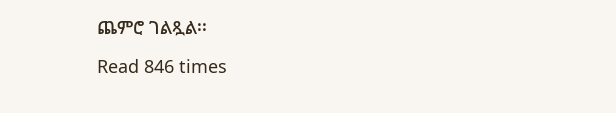ጨምሮ ገልጿል፡፡

Read 846 times